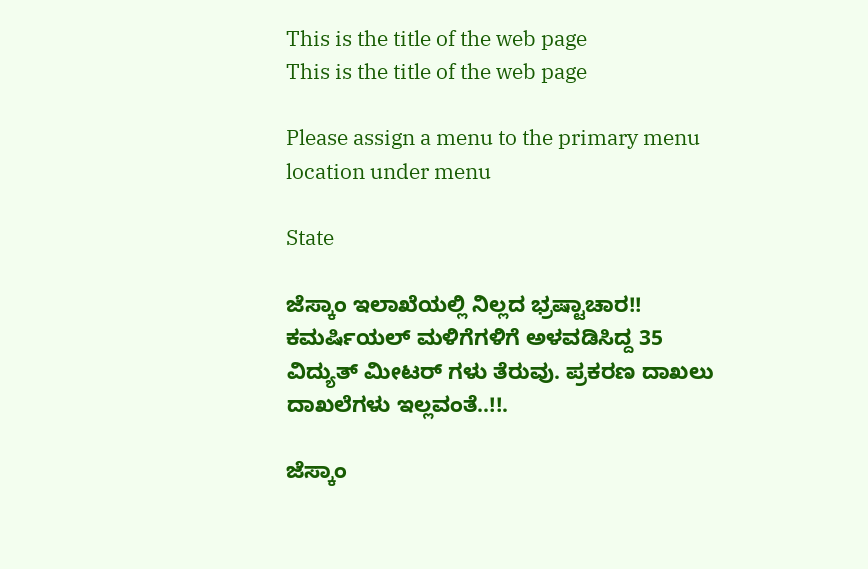This is the title of the web page
This is the title of the web page

Please assign a menu to the primary menu location under menu

State

ಜೆಸ್ಕಾಂ ಇಲಾಖೆಯಲ್ಲಿ ನಿಲ್ಲದ ಭ್ರಷ್ಟಾಚಾರ!! ಕಮರ್ಷಿಯಲ್ ಮಳಿಗೆಗಳಿಗೆ ಅಳವಡಿಸಿದ್ದ 35 ವಿದ್ಯುತ್ ಮೀಟರ್ ಗಳು ತೆರುವು. ಪ್ರಕರಣ ದಾಖಲು ದಾಖಲೆಗಳು ಇಲ್ಲವಂತೆ..!!.

ಜೆಸ್ಕಾಂ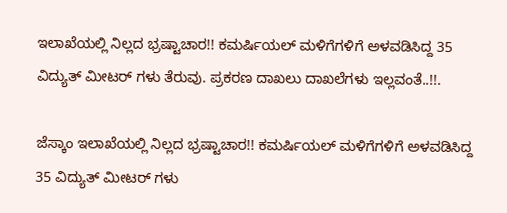ಇಲಾಖೆಯಲ್ಲಿ ನಿಲ್ಲದ ಭ್ರಷ್ಟಾಚಾರ!! ಕಮರ್ಷಿಯಲ್ ಮಳಿಗೆಗಳಿಗೆ ಅಳವಡಿಸಿದ್ದ 35 ವಿದ್ಯುತ್ ಮೀಟರ್ ಗಳು ತೆರುವು. ಪ್ರಕರಣ ದಾಖಲು ದಾಖಲೆಗಳು ಇಲ್ಲವಂತೆ..!!.

ಜೆಸ್ಕಾಂ ಇಲಾಖೆಯಲ್ಲಿ ನಿಲ್ಲದ ಭ್ರಷ್ಟಾಚಾರ!! ಕಮರ್ಷಿಯಲ್ ಮಳಿಗೆಗಳಿಗೆ ಅಳವಡಿಸಿದ್ದ 35 ವಿದ್ಯುತ್ ಮೀಟರ್ ಗಳು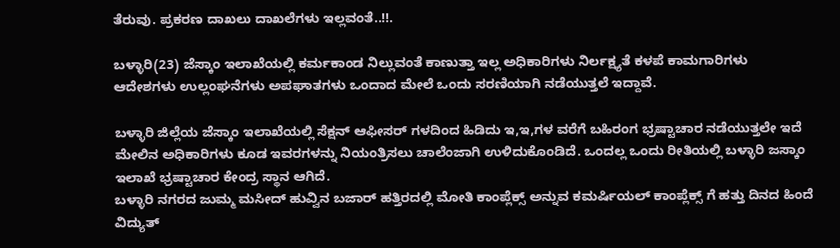ತೆರುವು. ಪ್ರಕರಣ ದಾಖಲು ದಾಖಲೆಗಳು ಇಲ್ಲವಂತೆ..!!.

ಬಳ್ಳಾರಿ(23) ಜೆಸ್ಕಾಂ ಇಲಾಖೆಯಲ್ಲಿ ಕರ್ಮಕಾಂಡ ನಿಲ್ಲುವಂತೆ ಕಾಣುತ್ತಾ ಇಲ್ಲ ಅಧಿಕಾರಿಗಳು ನಿರ್ಲಕ್ಷ್ಯತೆ ಕಳಪೆ ಕಾಮಗಾರಿಗಳು ಆದೇಶಗಳು ಉಲ್ಲಂಘನೆಗಳು ಅಪಘಾತಗಳು ಒಂದಾದ ಮೇಲೆ ಒಂದು ಸರಣಿಯಾಗಿ ನಡೆಯುತ್ತಲೆ ಇದ್ದಾವೆ.

ಬಳ್ಳಾರಿ ಜಿಲ್ಲೆಯ ಜೆಸ್ಕಾಂ ಇಲಾಖೆಯಲ್ಲಿ ಸೆಕ್ಷನ್ ಆಫೀಸರ್ ಗಳದಿಂದ ಹಿಡಿದು ಇ,ಇ,ಗಳ ವರೆಗೆ ಬಹಿರಂಗ ಭ್ರಷ್ಟಾಚಾರ ನಡೆಯುತ್ತಲೇ ಇದೆ ಮೇಲಿನ ಅಧಿಕಾರಿಗಳು ಕೂಡ ಇವರಗಳನ್ನು ನಿಯಂತ್ರಿಸಲು ಚಾಲೆಂಜಾಗಿ ಉಳಿದುಕೊಂಡಿದೆ. ಒಂದಲ್ಲ ಒಂದು ರೀತಿಯಲ್ಲಿ ಬಳ್ಳಾರಿ ಜಸ್ಕಾಂ ಇಲಾಖೆ ಭ್ರಷ್ಟಾಚಾರ ಕೇಂದ್ರ ಸ್ಥಾನ ಆಗಿದೆ.
ಬಳ್ಳಾರಿ ನಗರದ ಜುಮ್ಮ ಮಸೀದ್ ಹುವ್ವಿನ ಬಜಾರ್ ಹತ್ತಿರದಲ್ಲಿ ಮೋತಿ ಕಾಂಪ್ಲೆಕ್ಸ್ ಅನ್ನುವ ಕಮರ್ಷಿಯಲ್ ಕಾಂಪ್ಲೆಕ್ಸ್ ಗೆ ಹತ್ತು ದಿನದ ಹಿಂದೆ ವಿದ್ಯುತ್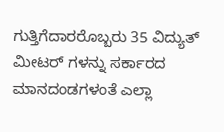ಗುತ್ತಿಗೆದಾರರೊಬ್ಬರು 35 ವಿದ್ಯುತ್ ಮೀಟರ್ ಗಳನ್ನು ಸರ್ಕಾರದ ಮಾನದಂಡಗಳಂತೆ ಎಲ್ಲಾ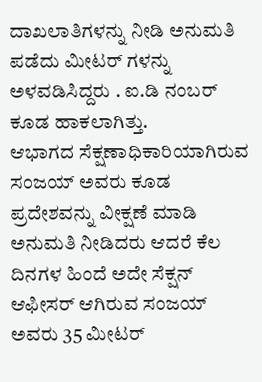ದಾಖಲಾತಿಗಳನ್ನು ನೀಡಿ ಅನುಮತಿ ಪಡೆದು ಮೀಟರ್ ಗಳನ್ನು ಅಳವಡಿಸಿದ್ದರು . ಐ.ಡಿ ನಂಬರ್ ಕೂಡ ಹಾಕಲಾಗಿತ್ತು.
ಆಭಾಗದ ಸೆಕ್ಷಣಾಧಿಕಾರಿಯಾಗಿರುವ ಸಂಜಯ್ ಅವರು ಕೂಡ ಪ್ರದೇಶವನ್ನು ವೀಕ್ಷಣೆ ಮಾಡಿ ಅನುಮತಿ ನೀಡಿದರು ಆದರೆ ಕೆಲ ದಿನಗಳ ಹಿಂದೆ ಅದೇ ಸೆಕ್ಷನ್ ಆಫೀಸರ್ ಆಗಿರುವ ಸಂಜಯ್ ಅವರು 35 ಮೀಟರ್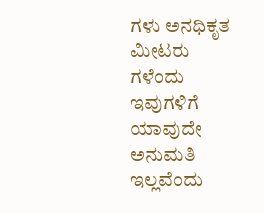ಗಳು ಅನಧಿಕೃತ ಮೀಟರು ಗಳೆಂದು ಇವುಗಳಿಗೆ ಯಾವುದೇ ಅನುಮತಿ ಇಲ್ಲವೆಂದು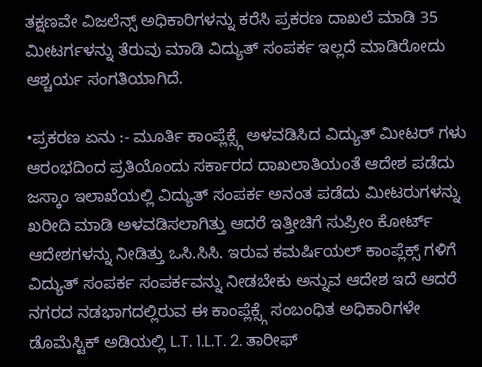ತಕ್ಷಣವೇ ವಿಜಲೆನ್ಸ್ ಅಧಿಕಾರಿಗಳನ್ನು ಕರೆಸಿ ಪ್ರಕರಣ ದಾಖಲೆ ಮಾಡಿ 35 ಮೀಟರ್ಗಳನ್ನು ತೆರುವು ಮಾಡಿ ವಿದ್ಯುತ್ ಸಂಪರ್ಕ ಇಲ್ಲದೆ ಮಾಡಿರೋದು ಆಶ್ಚರ್ಯ ಸಂಗತಿಯಾಗಿದೆ.

•ಪ್ರಕರಣ ಏನು :- ಮೂರ್ತಿ ಕಾಂಪ್ಲೆಕ್ಸ್ಗೆ ಅಳವಡಿಸಿದ ವಿದ್ಯುತ್ ಮೀಟರ್ ಗಳು ಆರಂಭದಿಂದ ಪ್ರತಿಯೊಂದು ಸರ್ಕಾರದ ದಾಖಲಾತಿಯಂತೆ ಆದೇಶ ಪಡೆದು ಜಸ್ಕಾಂ ಇಲಾಖೆಯಲ್ಲಿ ವಿದ್ಯುತ್ ಸಂಪರ್ಕ ಅನಂತ ಪಡೆದು ಮೀಟರುಗಳನ್ನು ಖರೀದಿ ಮಾಡಿ ಅಳವಡಿಸಲಾಗಿತ್ತು ಆದರೆ ಇತ್ತೀಚಿಗೆ ಸುಪ್ರೀಂ ಕೋರ್ಟ್ ಆದೇಶಗಳನ್ನು ನೀಡಿತ್ತು ಒಸಿ.ಸಿಸಿ. ಇರುವ ಕಮರ್ಷಿಯಲ್ ಕಾಂಪ್ಲೆಕ್ಸ್ ಗಳಿಗೆ ವಿದ್ಯುತ್ ಸಂಪರ್ಕ ಸಂಪರ್ಕವನ್ನು ನೀಡಬೇಕು ಅನ್ನುವ ಆದೇಶ ಇದೆ ಆದರೆ ನಗರದ ನಡಭಾಗದಲ್ಲಿರುವ ಈ ಕಾಂಪ್ಲೆಕ್ಸ್ಗೆ ಸಂಬಂಧಿತ ಅಧಿಕಾರಿಗಳೇ ಡೊಮೆಸ್ಟಿಕ್ ಅಡಿಯಲ್ಲಿ L.T. 1.L.T. 2. ತಾರೀಫ್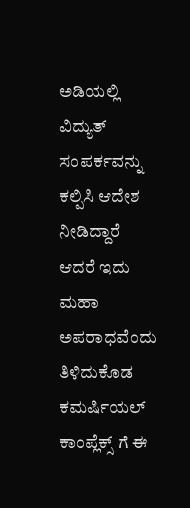ಅಡಿಯಲ್ಲಿ ವಿದ್ಯುತ್ ಸಂಪರ್ಕವನ್ನು ಕಲ್ಪಿಸಿ ಆದೇಶ ನೀಡಿದ್ದಾರೆ ಆದರೆ ಇದು ಮಹಾ ಅಪರಾಧವೆಂದು ತಿಳಿದುಕೊಡ ಕಮರ್ಷಿಯಲ್ ಕಾಂಪ್ಲೆಕ್ಸ್ ಗೆ ಈ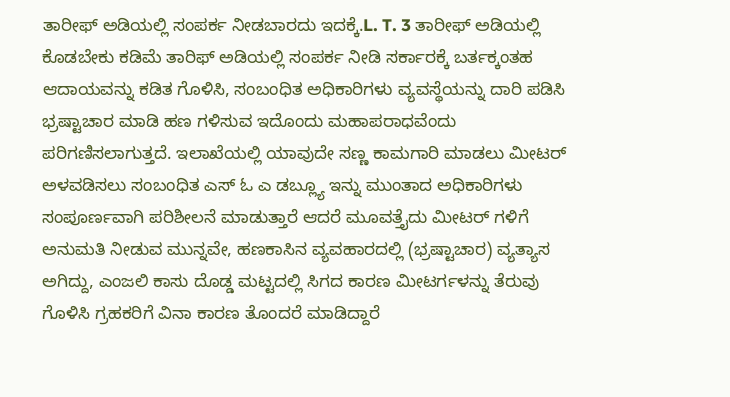ತಾರೀಫ್ ಅಡಿಯಲ್ಲಿ ಸಂಪರ್ಕ ನೀಡಬಾರದು ಇದಕ್ಕೆ.L. T. 3 ತಾರೀಫ್ ಅಡಿಯಲ್ಲಿ ಕೊಡಬೇಕು ಕಡಿಮೆ ತಾರಿಫ್ ಅಡಿಯಲ್ಲಿ ಸಂಪರ್ಕ ನೀಡಿ ಸರ್ಕಾರಕ್ಕೆ ಬರ್ತಕ್ಕಂತಹ ಆದಾಯವನ್ನು ಕಡಿತ ಗೊಳಿಸಿ, ಸಂಬಂಧಿತ ಅಧಿಕಾರಿಗಳು ವ್ಯವಸ್ಥೆಯನ್ನು ದಾರಿ ಪಡಿಸಿ ಭ್ರಷ್ಟಾಚಾರ ಮಾಡಿ ಹಣ ಗಳಿಸುವ ಇದೊಂದು ಮಹಾಪರಾಧವೆಂದು ಪರಿಗಣಿಸಲಾಗುತ್ತದೆ. ಇಲಾಖೆಯಲ್ಲಿ ಯಾವುದೇ ಸಣ್ಣ ಕಾಮಗಾರಿ ಮಾಡಲು ಮೀಟರ್ ಅಳವಡಿಸಲು ಸಂಬಂಧಿತ ಎಸ್ ಓ ಎ ಡಬ್ಲ್ಯೂ ಇನ್ನು ಮುಂತಾದ ಅಧಿಕಾರಿಗಳು ಸಂಪೂರ್ಣವಾಗಿ ಪರಿಶೀಲನೆ ಮಾಡುತ್ತಾರೆ ಆದರೆ ಮೂವತ್ತೈದು ಮೀಟರ್ ಗಳಿಗೆ ಅನುಮತಿ ನೀಡುವ ಮುನ್ನವೇ, ಹಣಕಾಸಿನ ವ್ಯವಹಾರದಲ್ಲಿ (ಭ್ರಷ್ಟಾಚಾರ) ವ್ಯತ್ಯಾಸ ಅಗಿದ್ದು, ಎಂಜಲಿ ಕಾಸು ದೊಡ್ಡ ಮಟ್ಟದಲ್ಲಿ ಸಿಗದ ಕಾರಣ ಮೀಟರ್ಗಳನ್ನು ತೆರುವು ಗೊಳಿಸಿ ಗ್ರಹಕರಿಗೆ ವಿನಾ ಕಾರಣ ತೊಂದರೆ ಮಾಡಿದ್ದಾರೆ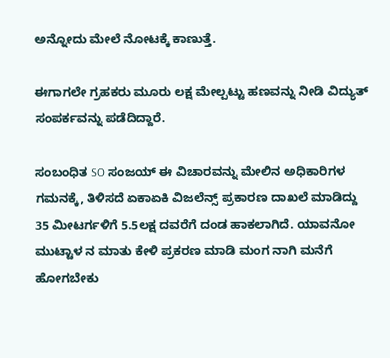ಅನ್ನೋದು ಮೇಲೆ ನೋಟಕ್ಕೆ ಕಾಣುತ್ತೆ.

ಈಗಾಗಲೇ ಗ್ರಹಕರು ಮೂರು ಲಕ್ಷ ಮೇಲ್ಪಟ್ಟು ಹಣವನ್ನು ನೀಡಿ ವಿದ್ಯುತ್ ಸಂಪರ್ಕವನ್ನು ಪಡೆದಿದ್ದಾರೆ.

ಸಂಬಂಧಿತ SO ಸಂಜಯ್ ಈ ವಿಚಾರವನ್ನು ಮೇಲಿನ ಅಧಿಕಾರಿಗಳ ಗಮನಕ್ಕೆ, ತಿಳಿಸದೆ ಏಕಾಏಕಿ ವಿಜಲೆನ್ಸ್ ಪ್ರಕಾರಣ ದಾಖಲೆ ಮಾಡಿದ್ದು 35 ಮೀಟರ್ಗಳಿಗೆ 5.5ಲಕ್ಷ ದವರೆಗೆ ದಂಡ ಹಾಕಲಾಗಿದೆ. ಯಾವನೋ ಮುಟ್ಟಾಳ ನ ಮಾತು ಕೇಳಿ ಪ್ರಕರಣ ಮಾಡಿ ಮಂಗ ನಾಗಿ ಮನೆಗೆ ಹೋಗಬೇಕು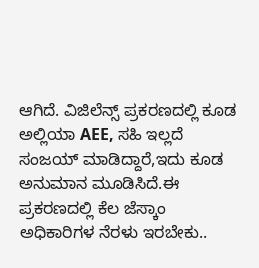ಆಗಿದೆ. ವಿಜಿಲೆನ್ಸ್ ಪ್ರಕರಣದಲ್ಲಿ ಕೂಡ ಅಲ್ಲಿಯಾ AEE, ಸಹಿ ಇಲ್ಲದೆ ಸಂಜಯ್ ಮಾಡಿದ್ದಾರೆ,ಇದು ಕೂಡ ಅನುಮಾನ ಮೂಡಿಸಿದೆ.ಈ ಪ್ರಕರಣದಲ್ಲಿ ಕೆಲ ಜೆಸ್ಕಾಂ ಅಧಿಕಾರಿಗಳ ನೆರಳು ಇರಬೇಕು..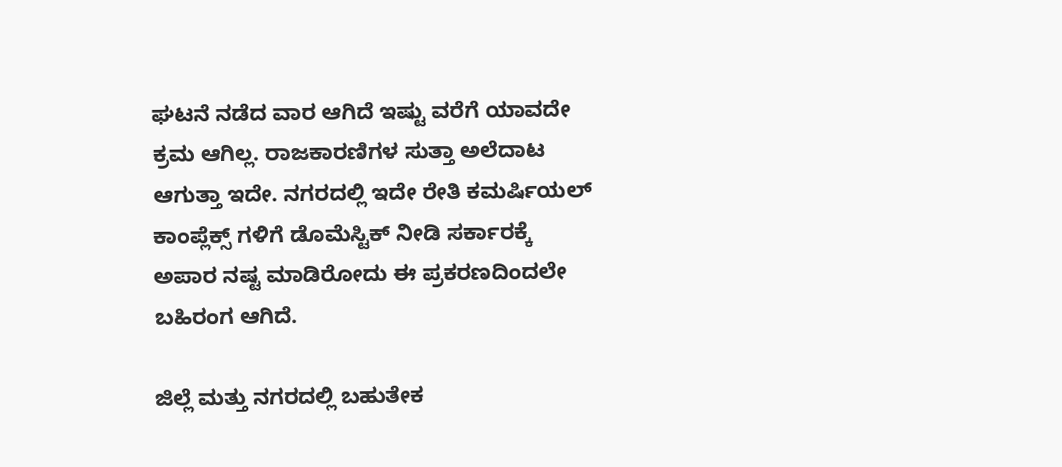ಘಟನೆ ನಡೆದ ವಾರ ಆಗಿದೆ ಇಷ್ಟು ವರೆಗೆ ಯಾವದೇ ಕ್ರಮ ಆಗಿಲ್ಲ. ರಾಜಕಾರಣಿಗಳ ಸುತ್ತಾ ಅಲೆದಾಟ ಆಗುತ್ತಾ ಇದೇ. ನಗರದಲ್ಲಿ ಇದೇ ರೇತಿ ಕಮರ್ಷಿಯಲ್ ಕಾಂಪ್ಲೆಕ್ಸ್ ಗಳಿಗೆ ಡೊಮೆಸ್ಟಿಕ್ ನೀಡಿ ಸರ್ಕಾರಕ್ಕೆ ಅಪಾರ ನಷ್ಟ ಮಾಡಿರೋದು ಈ ಪ್ರಕರಣದಿಂದಲೇ ಬಹಿರಂಗ ಆಗಿದೆ.

ಜಿಲ್ಲೆ ಮತ್ತು ನಗರದಲ್ಲಿ ಬಹುತೇಕ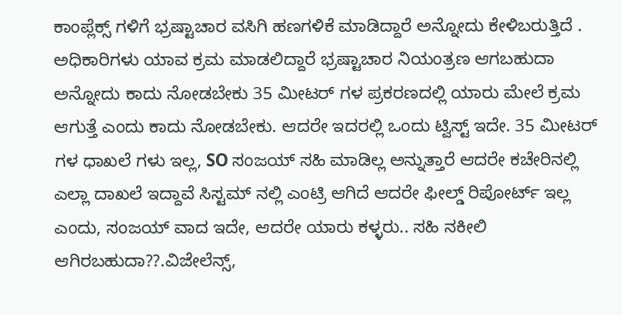ಕಾಂಪ್ಲೆಕ್ಸ್ ಗಳಿಗೆ ಭ್ರಷ್ಟಾಚಾರ ವಸಿಗಿ ಹಣಗಳಿಕೆ ಮಾಡಿದ್ದಾರೆ ಅನ್ನೋದು ಕೇಳಿಬರುತ್ತಿದೆ . ಅಧಿಕಾರಿಗಳು ಯಾವ ಕ್ರಮ ಮಾಡಲಿದ್ದಾರೆ ಭ್ರಷ್ಟಾಚಾರ ನಿಯಂತ್ರಣ ಆಗಬಹುದಾ ಅನ್ನೋದು ಕಾದು ನೋಡಬೇಕು 35 ಮೀಟರ್ ಗಳ ಪ್ರಕರಣದಲ್ಲಿ ಯಾರು ಮೇಲೆ ಕ್ರಮ ಆಗುತ್ತೆ ಎಂದು ಕಾದು ನೋಡಬೇಕು. ಆದರೇ ಇದರಲ್ಲಿ ಒಂದು ಟ್ವಿಸ್ಟ್ ಇದೇ. 35 ಮೀಟರ್ ಗಳ ಧಾಖಲೆ ಗಳು ಇಲ್ಲ, SO ಸಂಜಯ್ ಸಹಿ ಮಾಡಿಲ್ಲ ಅನ್ನುತ್ತಾರೆ ಆದರೇ ಕಚೇರಿನಲ್ಲಿ ಎಲ್ಲಾ ದಾಖಲೆ ಇದ್ದಾವೆ ಸಿಸ್ಟಮ್ ನಲ್ಲಿ ಎಂಟ್ರಿ ಆಗಿದೆ ಆದರೇ ಫೀಲ್ಡ್ ರಿಪೋರ್ಟ್ ಇಲ್ಲ ಎಂದು, ಸಂಜಯ್ ವಾದ ಇದೇ, ಆದರೇ ಯಾರು ಕಳ್ಳರು.. ಸಹಿ ನಕೀಲಿ ಆಗಿರಬಹುದಾ??.ವಿಜೇಲೆನ್ಸ್,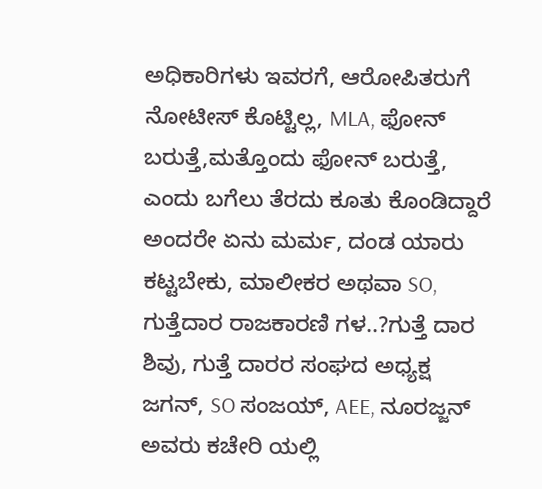ಅಧಿಕಾರಿಗಳು ಇವರಗೆ, ಆರೋಪಿತರುಗೆ ನೋಟೀಸ್ ಕೊಟ್ಟಿಲ್ಲ, MLA, ಫೋನ್ ಬರುತ್ತೆ,ಮತ್ತೊಂದು ಫೋನ್ ಬರುತ್ತೆ, ಎಂದು ಬಗೆಲು ತೆರದು ಕೂತು ಕೊಂಡಿದ್ದಾರೆ ಅಂದರೇ ಏನು ಮರ್ಮ, ದಂಡ ಯಾರು ಕಟ್ಟಬೇಕು, ಮಾಲೀಕರ ಅಥವಾ SO, ಗುತ್ತೆದಾರ ರಾಜಕಾರಣಿ ಗಳ..?ಗುತ್ತೆ ದಾರ ಶಿವು, ಗುತ್ತೆ ದಾರರ ಸಂಘದ ಅಧ್ಯಕ್ಷ ಜಗನ್, SO ಸಂಜಯ್, AEE, ನೂರಜ್ಜನ್ ಅವರು ಕಚೇರಿ ಯಲ್ಲಿ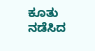ಕೂತು ನಡೆಸಿದ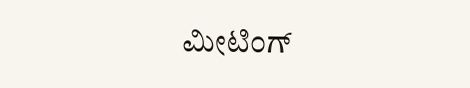ಮೀಟಿಂಗ್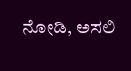ನೋಡಿ, ಅಸಲಿ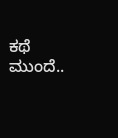ಕಥೆ ಮುಂದೆ..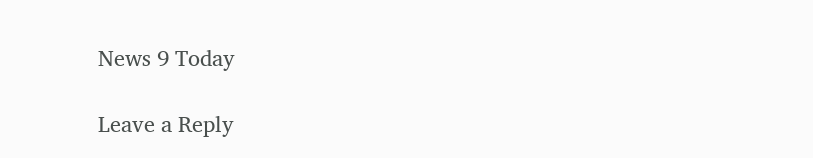News 9 Today

Leave a Reply